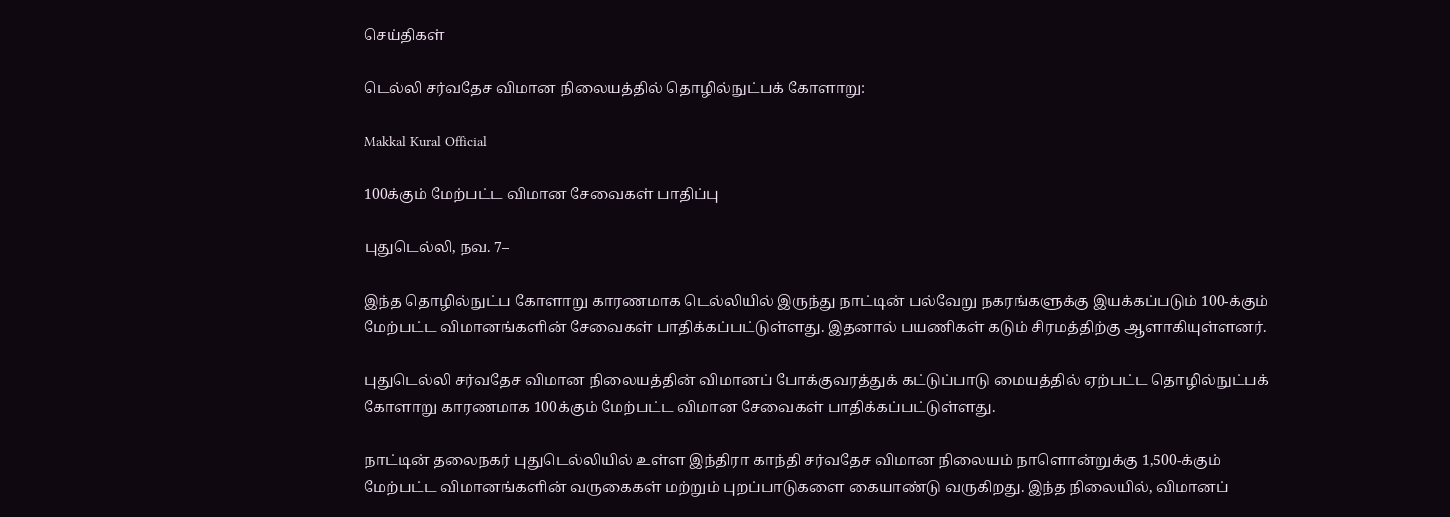செய்திகள்

டெல்லி சர்வதேச விமான நிலையத்தில் தொழில்நுட்பக் கோளாறு:

Makkal Kural Official

100க்கும் மேற்பட்ட விமான சேவைகள் பாதிப்பு

புதுடெல்லி, நவ. 7–

இந்த தொழில்நுட்ப கோளாறு காரணமாக டெல்லியில் இருந்து நாட்டின் பல்வேறு நகரங்களுக்கு இயக்கப்படும் 100-க்கும் மேற்பட்ட விமானங்களின் சேவைகள் பாதிக்கப்பட்டுள்ளது. இதனால் பயணிகள் கடும் சிரமத்திற்கு ஆளாகியுள்ளனர்.

புதுடெல்லி சர்வதேச விமான நிலையத்தின் விமானப் போக்குவரத்துக் கட்டுப்பாடு மையத்தில் ஏற்பட்ட தொழில்நுட்பக் கோளாறு காரணமாக 100க்கும் மேற்பட்ட விமான சேவைகள் பாதிக்கப்பட்டுள்ளது.

நாட்டின் தலைநகர் புதுடெல்லியில் உள்ள இந்திரா காந்தி சர்வதேச விமான நிலையம் நாளொன்றுக்கு 1,500-க்கும் மேற்பட்ட விமானங்களின் வருகைகள் மற்றும் புறப்பாடுகளை கையாண்டு வருகிறது. இந்த நிலையில், விமானப்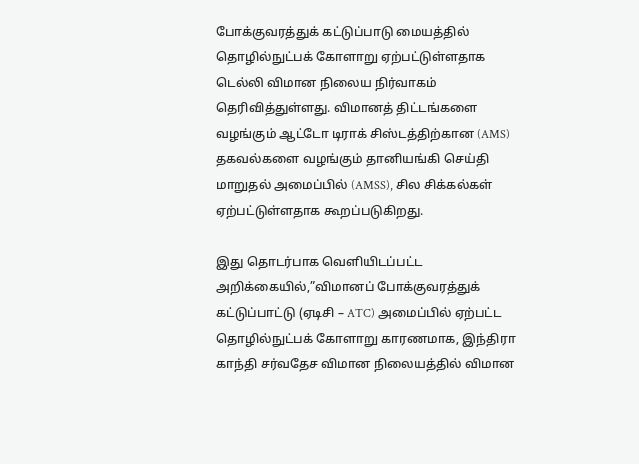போக்குவரத்துக் கட்டுப்பாடு மையத்தில் தொழில்நுட்பக் கோளாறு ஏற்பட்டுள்ளதாக டெல்லி விமான நிலைய நிர்வாகம் தெரிவித்துள்ளது. விமானத் திட்டங்களை வழங்கும் ஆட்டோ டிராக் சிஸ்டத்திற்கான (AMS) தகவல்களை வழங்கும் தானியங்கி செய்தி மாறுதல் அமைப்பில் (AMSS), சில சிக்கல்கள் ஏற்பட்டுள்ளதாக கூறப்படுகிறது.

இது தொடர்பாக வெளியிடப்பட்ட அறிக்கையில்,”விமானப் போக்குவரத்துக் கட்டுப்பாட்டு (ஏடிசி – ATC) அமைப்பில் ஏற்பட்ட தொழில்நுட்பக் கோளாறு காரணமாக, இந்திரா காந்தி சர்வதேச விமான நிலையத்தில் விமான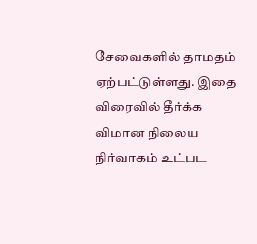சேவைகளில் தாமதம் ஏற்பட்டுள்ளது. இதை விரைவில் தீர்க்க விமான நிலைய நிர்வாகம் உட்பட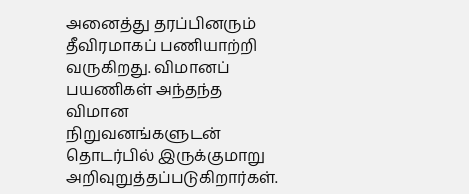அனைத்து தரப்பினரும் தீவிரமாகப் பணியாற்றி வருகிறது. விமானப் பயணிகள் அந்தந்த விமான நிறுவனங்களுடன் தொடர்பில் இருக்குமாறு அறிவுறுத்தப்படுகிறார்கள்.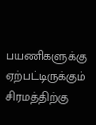பயணிகளுக்கு ஏற்பட்டிருக்கும் சிரமத்திற்கு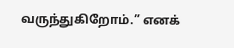வருந்துகிறோம்.” எனக்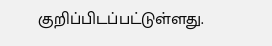குறிப்பிடப்பட்டுள்ளது.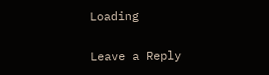Loading

Leave a Reply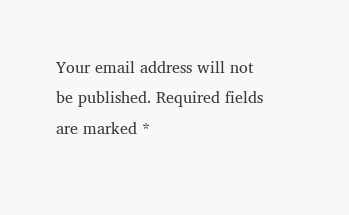Your email address will not be published. Required fields are marked *